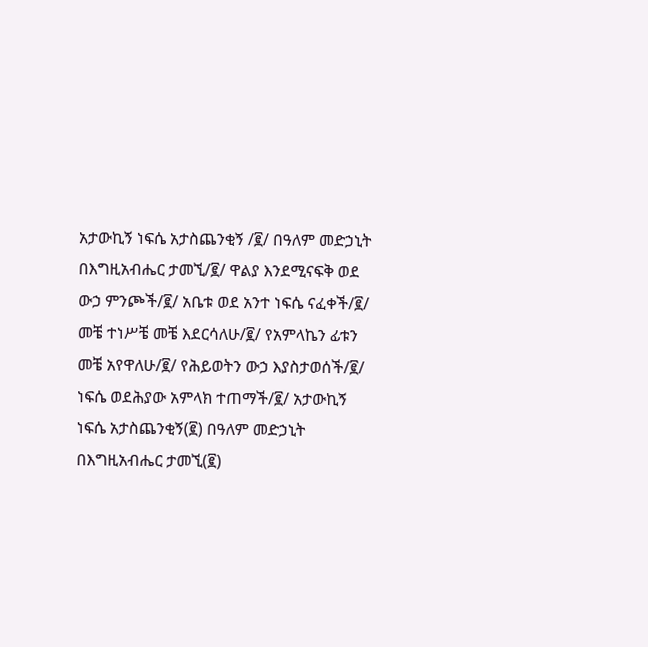አታውኪኝ ነፍሴ አታስጨንቂኝ /፪/ በዓለም መድኃኒት በእግዚአብሔር ታመኚ/፪/ ዋልያ እንደሚናፍቅ ወደ ውኃ ምንጮች/፪/ አቤቱ ወደ አንተ ነፍሴ ናፈቀች/፪/ መቼ ተነሥቼ መቼ እደርሳለሁ/፪/ የአምላኬን ፊቱን መቼ አየዋለሁ/፪/ የሕይወትን ውኃ እያስታወሰች/፪/ ነፍሴ ወደሕያው አምላክ ተጠማች/፪/ አታውኪኝ ነፍሴ አታስጨንቂኝ(፪) በዓለም መድኃኒት በእግዚአብሔር ታመኚ(፪)